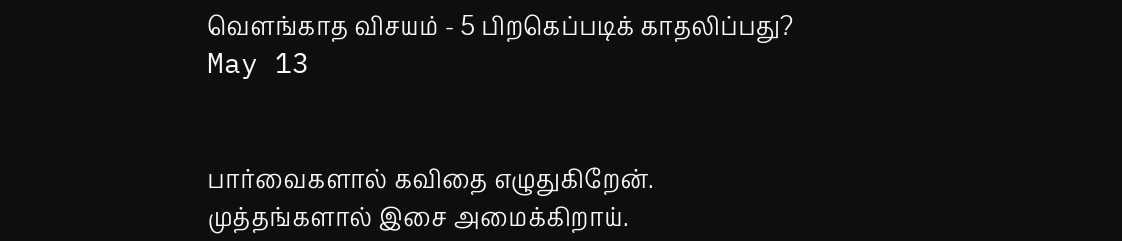வெளங்காத விசயம் - 5 பிறகெப்படிக் காதலிப்பது?
May 13


பார்வைகளால் கவிதை எழுதுகிறேன்.
முத்தங்களால் இசை அமைக்கிறாய்.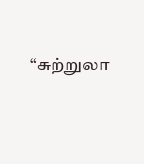“சுற்றுலா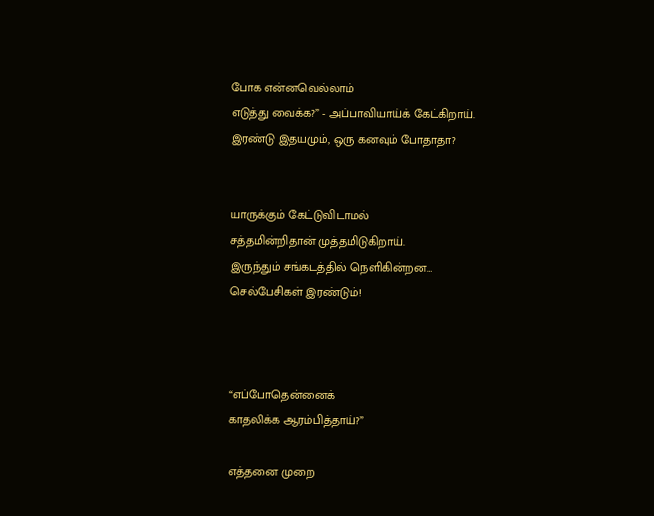போக என்னவெல்லாம்
எடுத்து வைக்க?” - அப்பாவியாய்க் கேட்கிறாய்.
இரண்டு இதயமும், ஒரு கனவும் போதாதா?


யாருக்கும் கேட்டுவிடாமல்
சத்தமின்றிதான் முத்தமிடுகிறாய்.
இருந்தும் சங்கடத்தில் நெளிகின்றன…
செல்பேசிகள் இரண்டும்!



“எப்போதென்னைக்
காதலிக்க ஆரம்பித்தாய்?”

எத்தனை முறை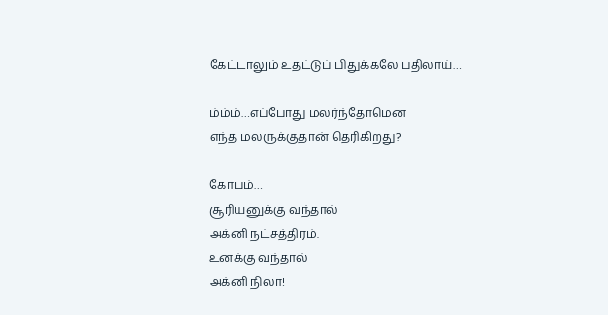கேட்டாலும் உதட்டுப் பிதுக்கலே பதிலாய்…

ம்ம்ம்…எப்போது மலர்ந்தோமென
எந்த மலருக்குதான் தெரிகிறது?

கோபம்…
சூரியனுக்கு வந்தால்
அக்னி நட்சத்திரம்.
உனக்கு வந்தால்
அக்னி நிலா!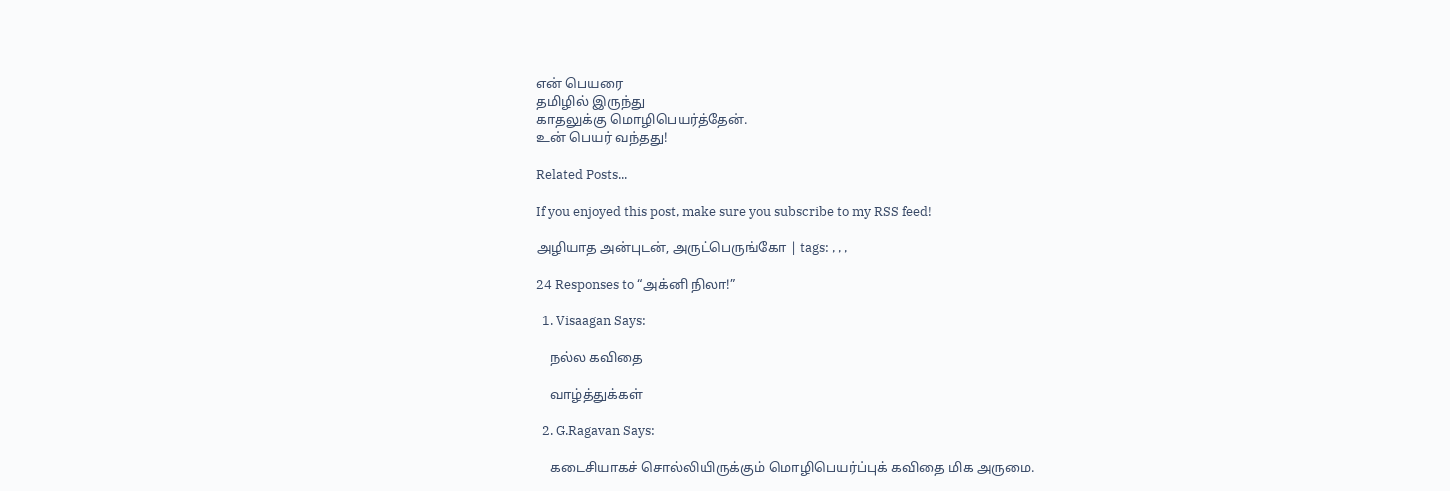என் பெயரை
தமிழில் இருந்து
காதலுக்கு மொழிபெயர்த்தேன்.
உன் பெயர் வந்தது!

Related Posts...

If you enjoyed this post, make sure you subscribe to my RSS feed!

அழியாத அன்புடன், அருட்பெருங்கோ | tags: , , ,

24 Responses to “அக்னி நிலா!”

  1. Visaagan Says:

    நல்ல கவிதை

    வாழ்த்துக்கள்

  2. G.Ragavan Says:

    கடைசியாகச் சொல்லியிருக்கும் மொழிபெயர்ப்புக் கவிதை மிக அருமை.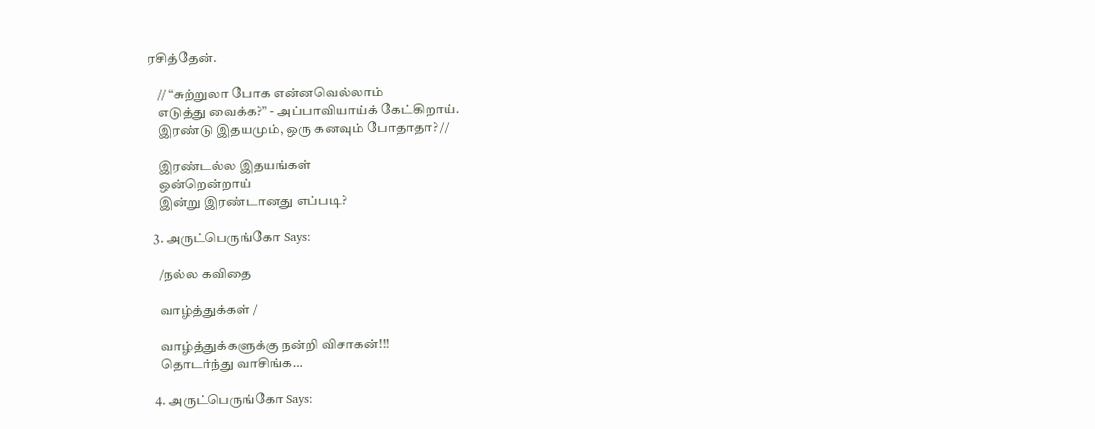ரசித்தேன்.

    // “சுற்றுலா போக என்னவெல்லாம்
    எடுத்து வைக்க?” - அப்பாவியாய்க் கேட்கிறாய்.
    இரண்டு இதயமும், ஒரு கனவும் போதாதா? //

    இரண்டல்ல இதயங்கள்
    ஒன்றென்றாய்
    இன்று இரண்டானது எப்படி?

  3. அருட்பெருங்கோ Says:

    /நல்ல கவிதை

    வாழ்த்துக்கள் /

    வாழ்த்துக்களுக்கு நன்றி விசாகன்!!!
    தொடர்ந்து வாசிங்க…

  4. அருட்பெருங்கோ Says: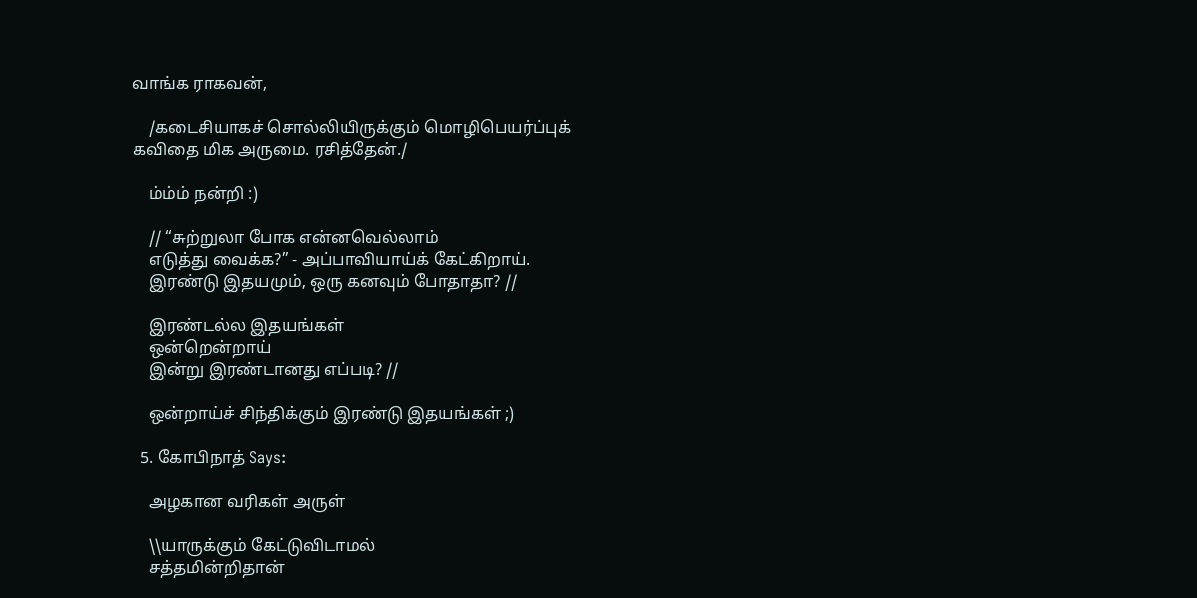வாங்க ராகவன்,

    /கடைசியாகச் சொல்லியிருக்கும் மொழிபெயர்ப்புக் கவிதை மிக அருமை. ரசித்தேன்./

    ம்ம்ம் நன்றி :)

    // “சுற்றுலா போக என்னவெல்லாம்
    எடுத்து வைக்க?” - அப்பாவியாய்க் கேட்கிறாய்.
    இரண்டு இதயமும், ஒரு கனவும் போதாதா? //

    இரண்டல்ல இதயங்கள்
    ஒன்றென்றாய்
    இன்று இரண்டானது எப்படி? //

    ஒன்றாய்ச் சிந்திக்கும் இரண்டு இதயங்கள் ;)

  5. கோபிநாத் Says:

    அழகான வரிகள் அருள்

    \\யாருக்கும் கேட்டுவிடாமல்
    சத்தமின்றிதான்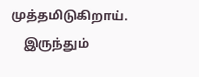முத்தமிடுகிறாய்.
    இருந்தும்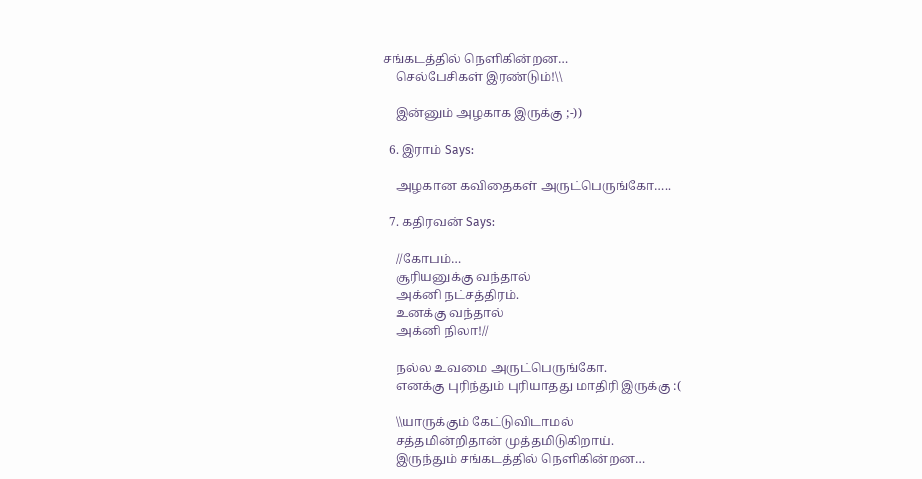சங்கடத்தில் நெளிகின்றன…
    செல்பேசிகள் இரண்டும்!\\

    இன்னும் அழகாக இருக்கு ;-))

  6. இராம் Says:

    அழகான கவிதைகள் அருட்பெருங்கோ…..

  7. கதிரவன் Says:

    //கோபம்…
    சூரியனுக்கு வந்தால்
    அக்னி நட்சத்திரம்.
    உனக்கு வந்தால்
    அக்னி நிலா!//

    நல்ல உவமை அருட்பெருங்கோ.
    எனக்கு புரிந்தும் புரியாதது மாதிரி இருக்கு :(

    \\யாருக்கும் கேட்டுவிடாமல்
    சத்தமின்றிதான் முத்தமிடுகிறாய்.
    இருந்தும் சங்கடத்தில் நெளிகின்றன…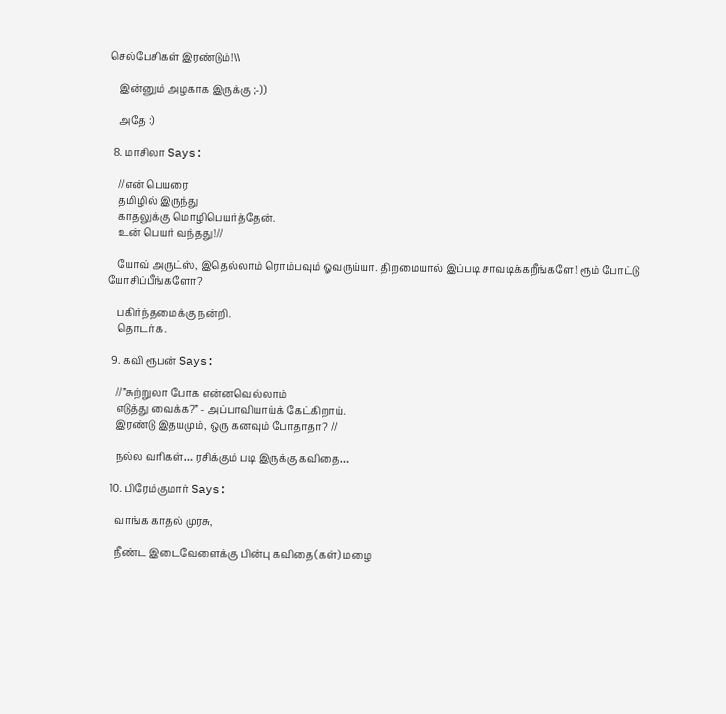செல்பேசிகள் இரண்டும்!\\

    இன்னும் அழகாக இருக்கு ;-))

    அதே :)

  8. மாசிலா Says:

    //என் பெயரை
    தமிழில் இருந்து
    காதலுக்கு மொழிபெயர்த்தேன்.
    உன் பெயர் வந்தது!//

    யோவ் அருட்ஸ், இதெல்லாம் ரொம்பவும் ஓவருய்யா. திறமையால் இப்படி சாவடிக்கறீங்களே! ரூம் போட்டு யோசிப்பீங்களோ?

    பகிர்ந்தமைக்கு நன்றி.
    தொடர்க.

  9. கவி ரூபன் Says:

    //”சுற்றுலா போக என்னவெல்லாம்
    எடுத்து வைக்க?” - அப்பாவியாய்க் கேட்கிறாய்.
    இரண்டு இதயமும், ஒரு கனவும் போதாதா? //

    நல்ல வரிகள்… ரசிக்கும் படி இருக்கு கவிதை…

  10. பிரேம்குமார் Says:

    வாங்க காதல் முரசு,

    நீண்ட இடைவேளைக்கு பின்பு கவிதை(கள்) மழை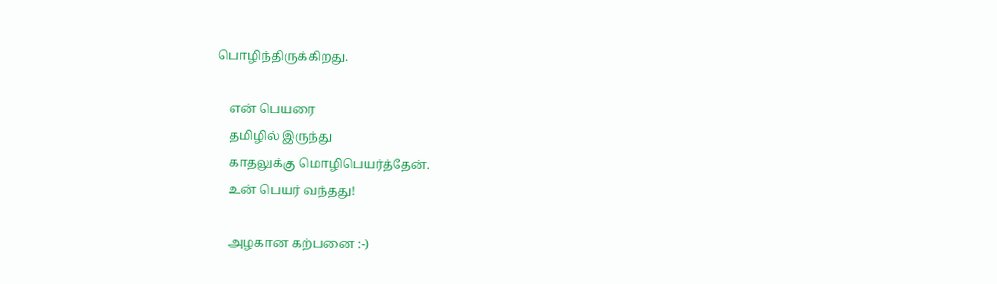பொழிந்திருக்கிறது.

    என் பெயரை
    தமிழில் இருந்து
    காதலுக்கு மொழிபெயர்த்தேன்.
    உன் பெயர் வந்தது!

    அழகான‌ கற்பனை :-)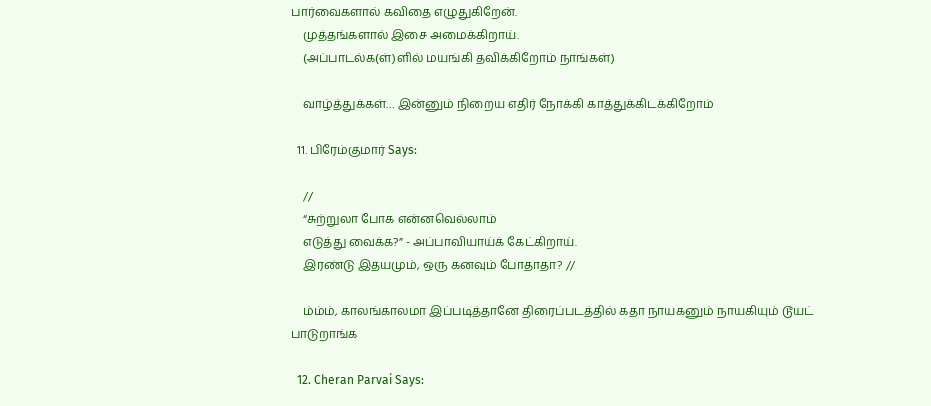பார்வைகளால் கவிதை எழுதுகிறேன்.
    முத்தங்களால் இசை அமைக்கிறாய்.
    (அப்பாடல்க(ள்)ளில் மயங்கி தவிக்கிறோம் நாங்கள்)

    வாழ்த்துக்கள்… இன்னும் நிறைய எதிர் நோக்கி காத்துக்கிடக்கிறோம்

  11. பிரேம்குமார் Says:

    //
    “சுற்றுலா போக என்னவெல்லாம்
    எடுத்து வைக்க?” - அப்பாவியாய்க் கேட்கிறாய்.
    இரண்டு இதயமும், ஒரு கனவும் போதாதா? //

    ம்ம்ம், காலங்காலமா இப்படித்தானே திரைப்படத்தில் கதா நாயகனும் நாயகியும் டூயட் பாடுறாங்க‌

  12. Cheran Parvai Says: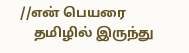//என் பெயரை
    தமிழில் இருந்து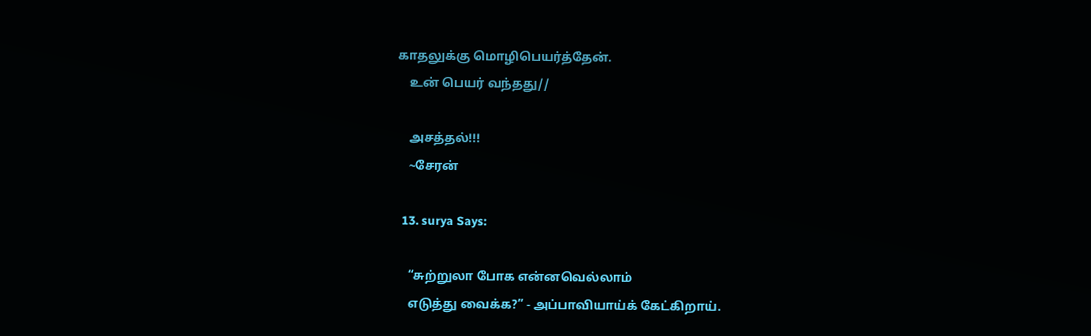காதலுக்கு மொழிபெயர்த்தேன்.
    உன் பெயர் வந்தது//

    அசத்தல்!!!
    ~சேரன்

  13. surya Says:

    “சுற்றுலா போக என்னவெல்லாம்
    எடுத்து வைக்க?” - அப்பாவியாய்க் கேட்கிறாய்.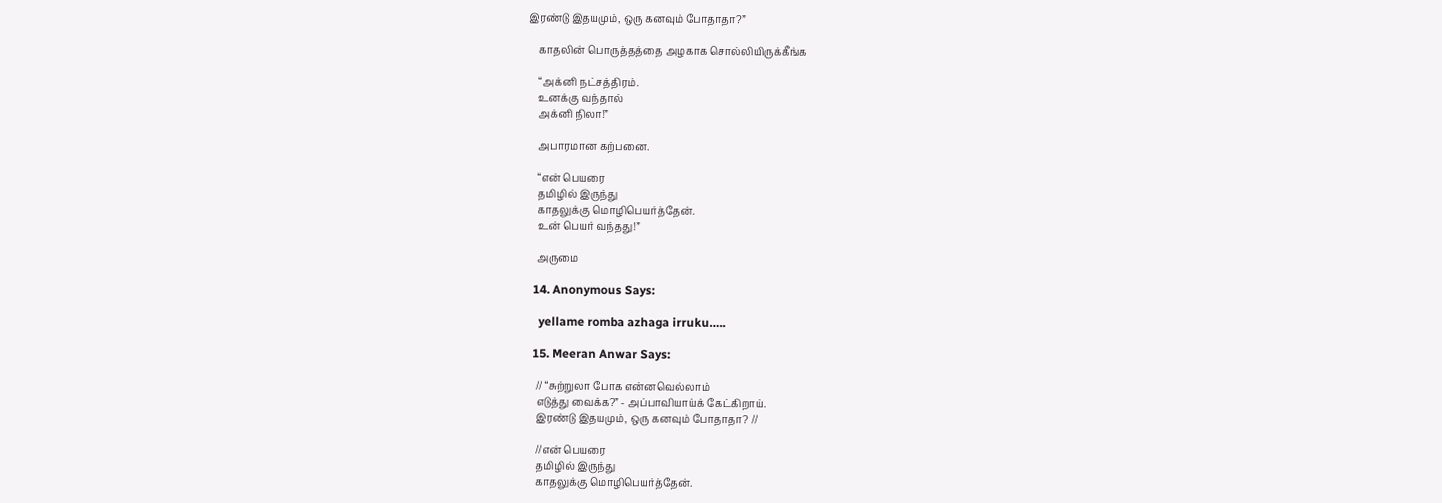இரண்டு இதயமும், ஒரு கனவும் போதாதா?”

    காதலின் பொருத்தத்தை அழகாக சொல்லியிருக்கீங்க

    “அக்னி நட்சத்திரம்.
    உனக்கு வந்தால்
    அக்னி நிலா!”

    அபாரமான கற்பனை.

    “என் பெயரை
    தமிழில் இருந்து
    காதலுக்கு மொழிபெயர்த்தேன்.
    உன் பெயர் வந்தது!”

    அருமை

  14. Anonymous Says:

    yellame romba azhaga irruku…..

  15. Meeran Anwar Says:

    // “சுற்றுலா போக என்னவெல்லாம்
    எடுத்து வைக்க?” - அப்பாவியாய்க் கேட்கிறாய்.
    இரண்டு இதயமும், ஒரு கனவும் போதாதா? //

    //என் பெயரை
    தமிழில் இருந்து
    காதலுக்கு மொழிபெயர்த்தேன்.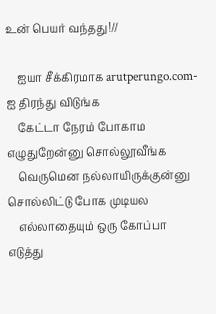உன் பெயர் வந்தது!//

    ஐயா சீக்கிரமாக arutperungo.com-ஐ திரந்து விடுங்க
    கேட்டா நேரம் போகாம எழுதுறேன்னு சொல்லூவீங்க
    வெருமென நல்லாயிருக்குன்னு சொல்லிட்டு போக முடியல
    எல்லாதையும் ஒரு கோப்பா எடுத்து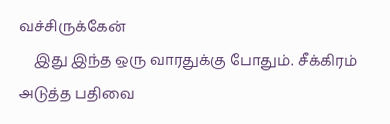வச்சிருக்கேன்
    இது இந்த ஒரு வாரதுக்கு போதும். சீக்கிரம் அடுத்த பதிவை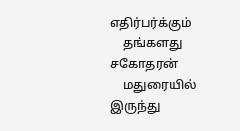எதிர்பர்க்கும்
    தங்களது சகோதரன்
    மதுரையில் இருந்து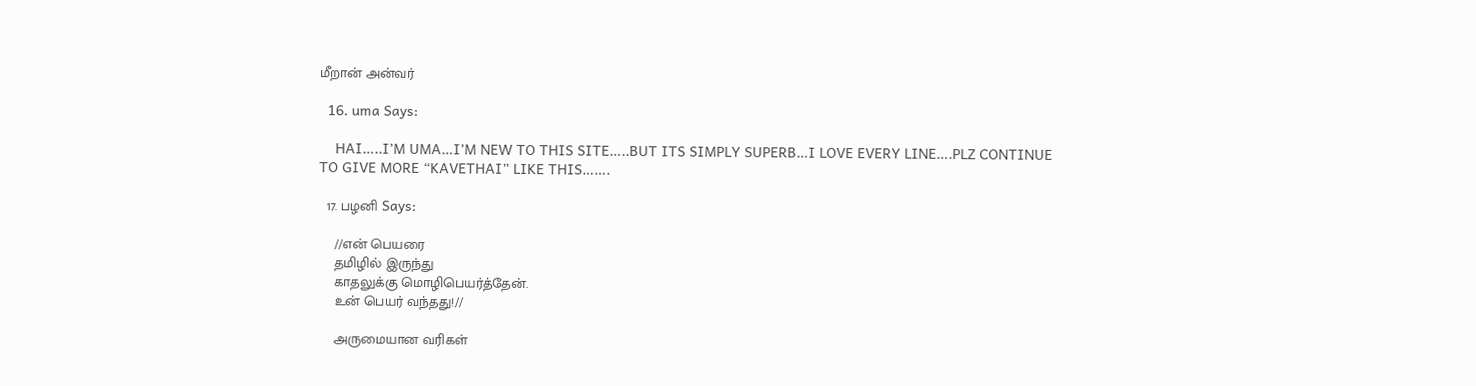மீறான் அன்வர்

  16. uma Says:

    HAI…..I’M UMA…I’M NEW TO THIS SITE…..BUT ITS SIMPLY SUPERB…I LOVE EVERY LINE….PLZ CONTINUE TO GIVE MORE “KAVETHAI” LIKE THIS…….

  17. பழனி Says:

    //என் பெயரை
    தமிழில் இருந்து
    காதலுக்கு மொழிபெயர்த்தேன்.
    உன் பெயர் வந்தது!//

    அருமையான வரிகள்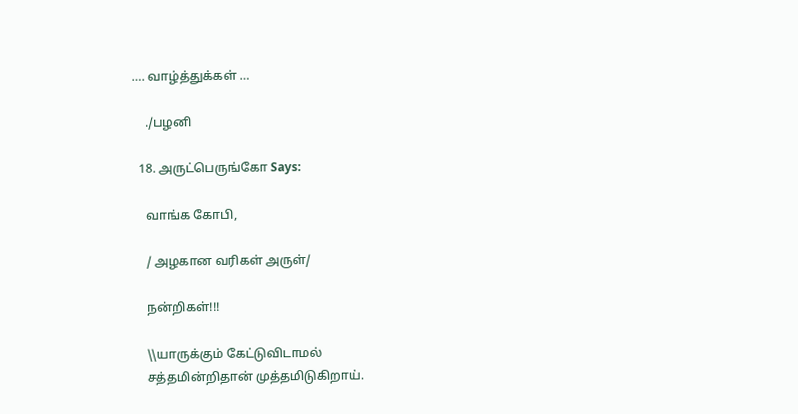…. வாழ்த்துக்கள் …

    ./பழனி

  18. அருட்பெருங்கோ Says:

    வாங்க கோபி,

    / அழகான வரிகள் அருள்/

    நன்றிகள்!!!

    \\யாருக்கும் கேட்டுவிடாமல்
    சத்தமின்றிதான் முத்தமிடுகிறாய்.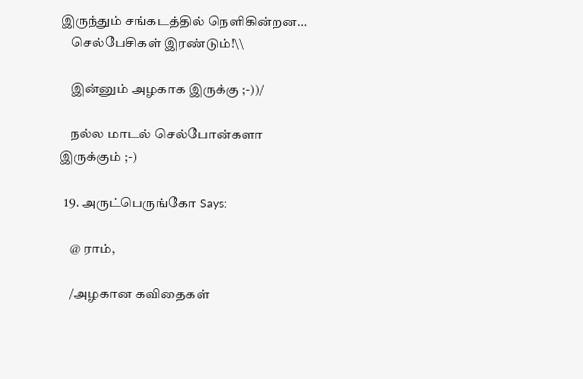இருந்தும் சங்கடத்தில் நெளிகின்றன…
    செல்பேசிகள் இரண்டும்!\\

    இன்னும் அழகாக இருக்கு ;-))/

    நல்ல மாடல் செல்போன்களா இருக்கும் ;-)

  19. அருட்பெருங்கோ Says:

    @ ராம்,

    /அழகான கவிதைகள்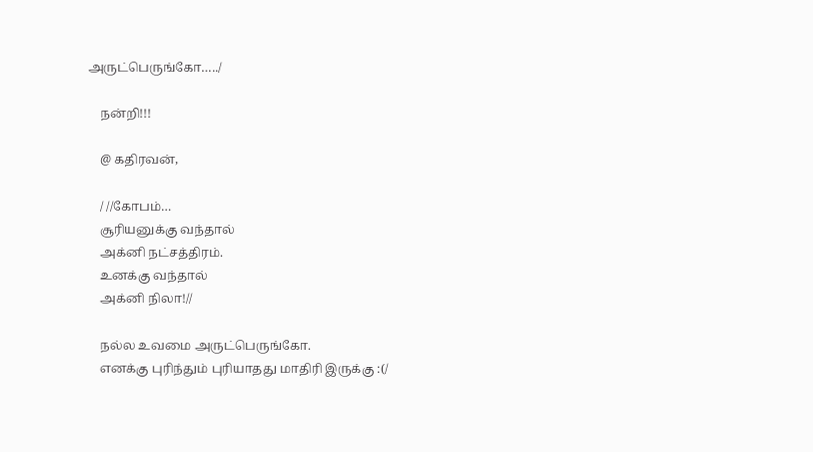அருட்பெருங்கோ…../

    நன்றி!!!

    @ கதிரவன்,

    / //கோபம்…
    சூரியனுக்கு வந்தால்
    அக்னி நட்சத்திரம்.
    உனக்கு வந்தால்
    அக்னி நிலா!//

    நல்ல உவமை அருட்பெருங்கோ.
    எனக்கு புரிந்தும் புரியாதது மாதிரி இருக்கு :(/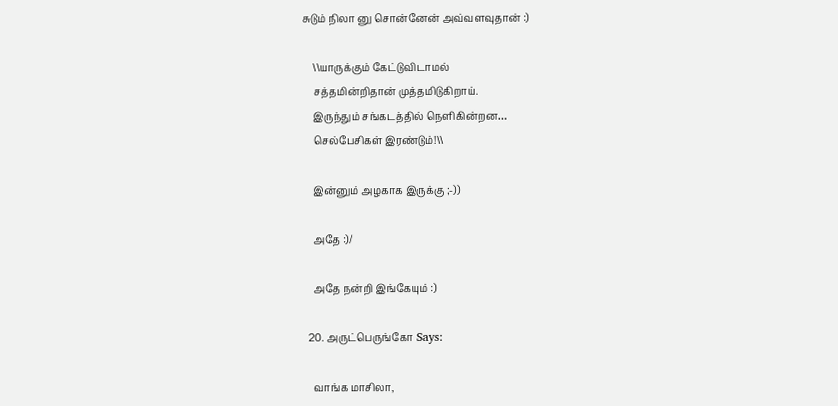சுடும் நிலா னு சொன்னேன் அவ்வளவுதான் :)

    \\யாருக்கும் கேட்டுவிடாமல்
    சத்தமின்றிதான் முத்தமிடுகிறாய்.
    இருந்தும் சங்கடத்தில் நெளிகின்றன…
    செல்பேசிகள் இரண்டும்!\\

    இன்னும் அழகாக இருக்கு ;-))

    அதே :)/

    அதே நன்றி இங்கேயும் :)

  20. அருட்பெருங்கோ Says:

    வாங்க மாசிலா,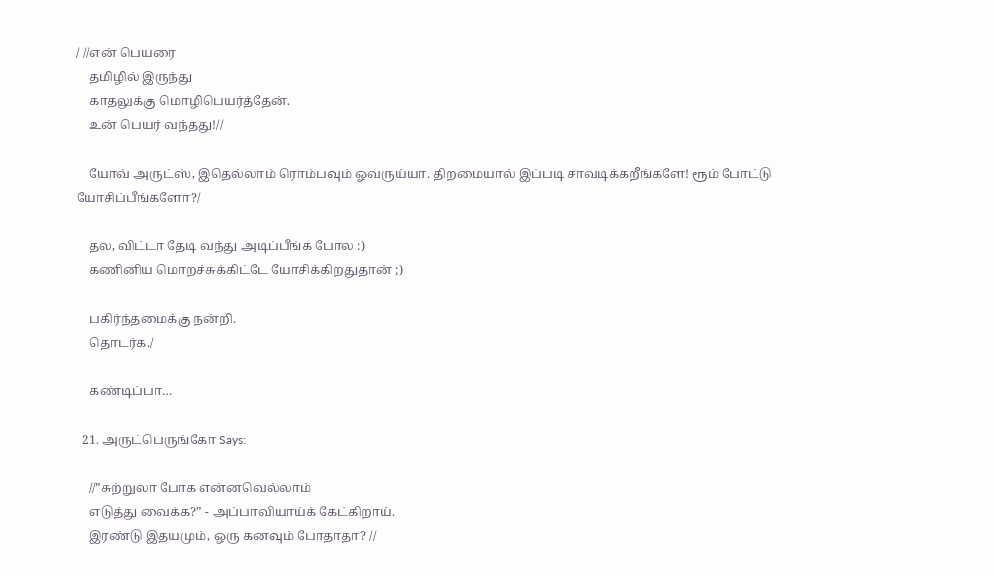/ //என் பெயரை
    தமிழில் இருந்து
    காதலுக்கு மொழிபெயர்த்தேன்.
    உன் பெயர் வந்தது!//

    யோவ் அருட்ஸ், இதெல்லாம் ரொம்பவும் ஓவருய்யா. திறமையால் இப்படி சாவடிக்கறீங்களே! ரூம் போட்டு யோசிப்பீங்களோ?/

    தல, விட்டா தேடி வந்து அடிப்பீங்க போல :)
    கணினிய மொறச்சுக்கிட்டே யோசிக்கிறதுதான் ;)

    பகிர்ந்தமைக்கு நன்றி.
    தொடர்க./

    கண்டிப்பா…

  21. அருட்பெருங்கோ Says:

    //”சுற்றுலா போக என்னவெல்லாம்
    எடுத்து வைக்க?” - அப்பாவியாய்க் கேட்கிறாய்.
    இரண்டு இதயமும், ஒரு கனவும் போதாதா? //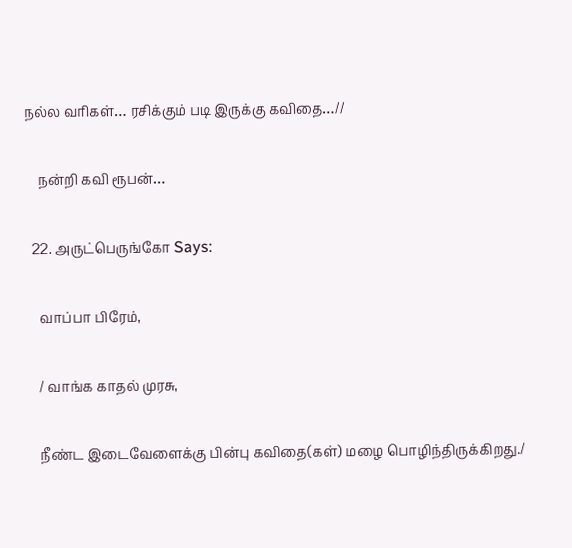நல்ல வரிகள்… ரசிக்கும் படி இருக்கு கவிதை…//

    நன்றி கவி ரூபன்…

  22. அருட்பெருங்கோ Says:

    வாப்பா பிரேம்,

    / வாங்க காதல் முரசு,

    நீண்ட இடைவேளைக்கு பின்பு கவிதை(கள்) மழை பொழிந்திருக்கிறது./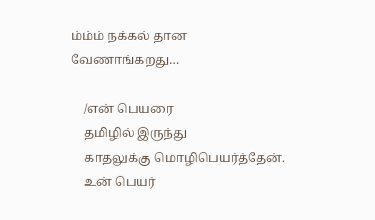ம்ம்ம் நக்கல் தான வேணாங்கறது…

    /என் பெயரை
    தமிழில் இருந்து
    காதலுக்கு மொழிபெயர்த்தேன்.
    உன் பெயர்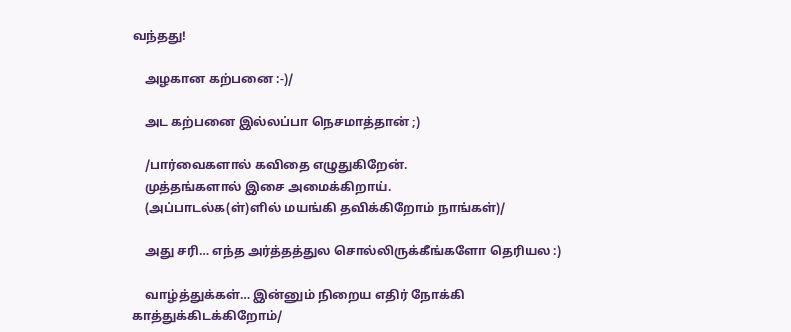வந்தது!

    அழகான‌ கற்பனை :-)/

    அட கற்பனை இல்லப்பா நெசமாத்தான் ;)

    /பார்வைகளால் கவிதை எழுதுகிறேன்.
    முத்தங்களால் இசை அமைக்கிறாய்.
    (அப்பாடல்க(ள்)ளில் மயங்கி தவிக்கிறோம் நாங்கள்)/

    அது சரி… எந்த அர்த்தத்துல சொல்லிருக்கீங்களோ தெரியல :)

    வாழ்த்துக்கள்… இன்னும் நிறைய எதிர் நோக்கி காத்துக்கிடக்கிறோம்/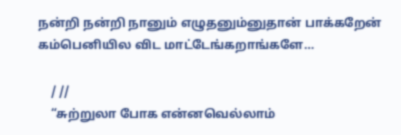நன்றி நன்றி நானும் எழுதனும்னுதான் பாக்கறேன் கம்பெனியில விட மாட்டேங்கறாங்களே…

    / //
    “சுற்றுலா போக என்னவெல்லாம்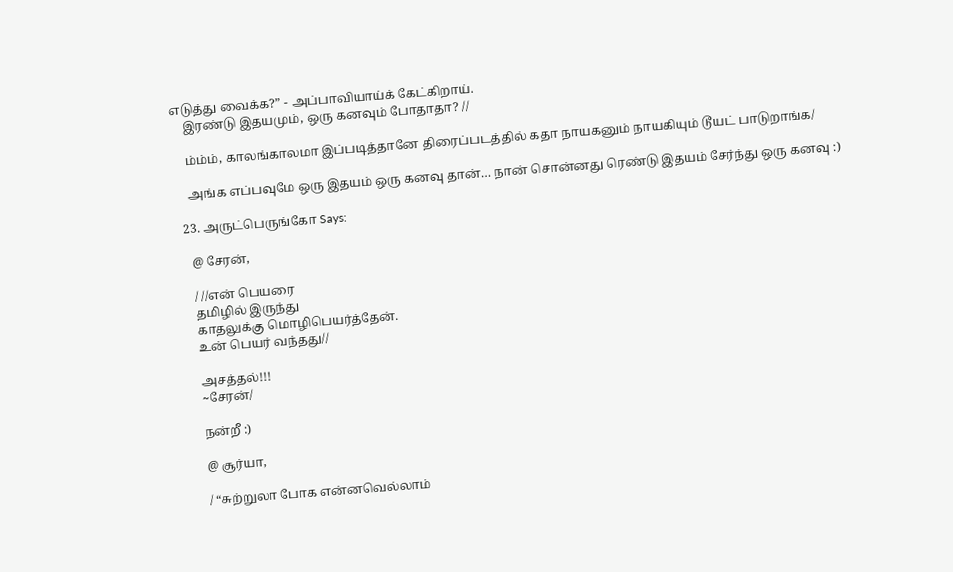எடுத்து வைக்க?” - அப்பாவியாய்க் கேட்கிறாய்.
    இரண்டு இதயமும், ஒரு கனவும் போதாதா? //

    ம்ம்ம், காலங்காலமா இப்படித்தானே திரைப்படத்தில் கதா நாயகனும் நாயகியும் டூயட் பாடுறாங்க‌/

    அங்க எப்பவுமே ஒரு இதயம் ஒரு கனவு தான்… நான் சொன்னது ரெண்டு இதயம் சேர்ந்து ஒரு கனவு :)

  23. அருட்பெருங்கோ Says:

    @ சேரன்,

    / //என் பெயரை
    தமிழில் இருந்து
    காதலுக்கு மொழிபெயர்த்தேன்.
    உன் பெயர் வந்தது//

    அசத்தல்!!!
    ~சேரன்/

    நன்றீ :)

    @ சூர்யா,

    / “சுற்றுலா போக என்னவெல்லாம்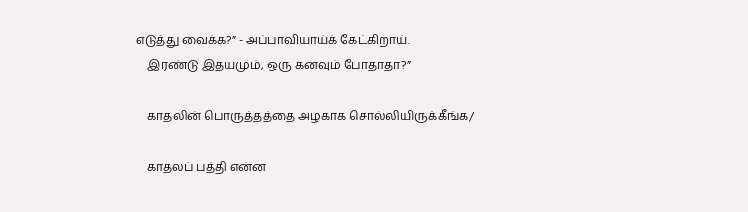எடுத்து வைக்க?” - அப்பாவியாய்க் கேட்கிறாய்.
    இரண்டு இதயமும், ஒரு கனவும் போதாதா?”

    காதலின் பொருத்தத்தை அழகாக சொல்லியிருக்கீங்க/

    காதலப் பத்தி என்ன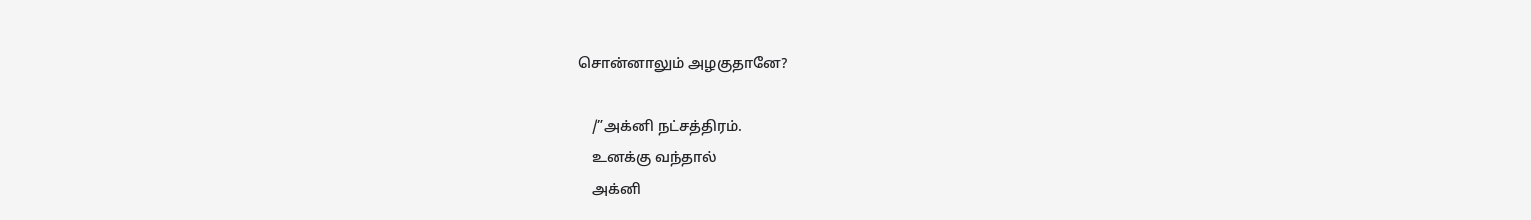சொன்னாலும் அழகுதானே?

    /”அக்னி நட்சத்திரம்.
    உனக்கு வந்தால்
    அக்னி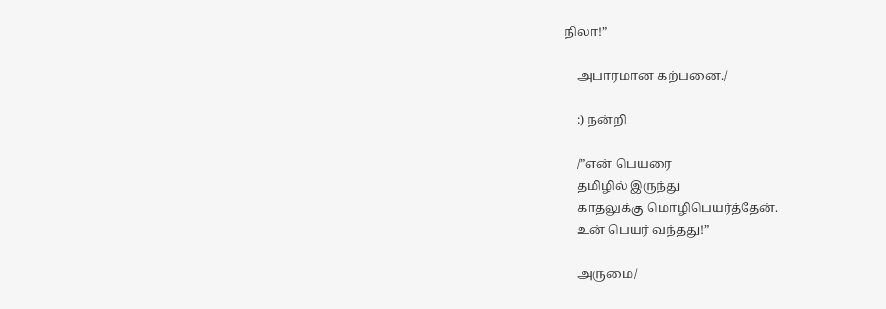நிலா!”

    அபாரமான கற்பனை./

    :) நன்றி

    /”என் பெயரை
    தமிழில் இருந்து
    காதலுக்கு மொழிபெயர்த்தேன்.
    உன் பெயர் வந்தது!”

    அருமை/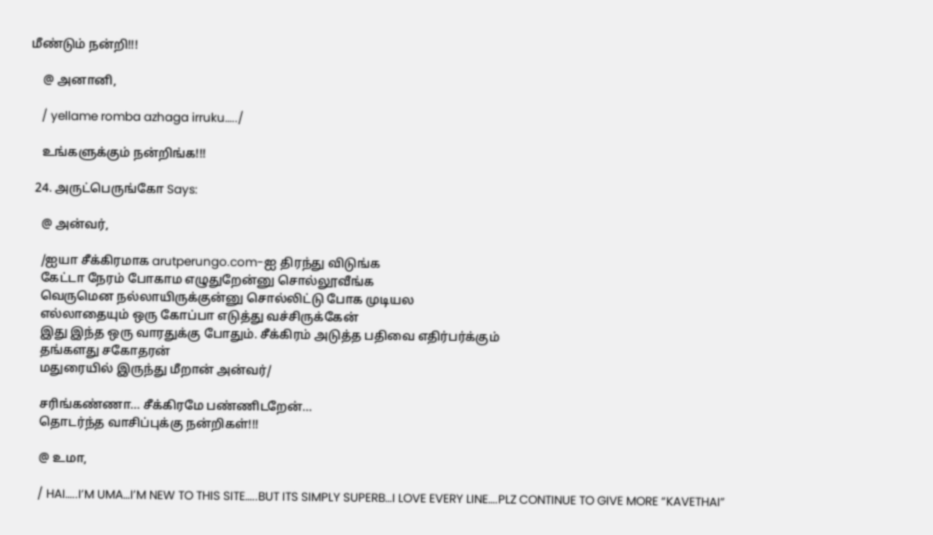மீண்டும் நன்றி!!!

    @ அனானி,

    / yellame romba azhaga irruku…../

    உங்களுக்கும் நன்றிங்க!!!

  24. அருட்பெருங்கோ Says:

    @ அன்வர்,

    /ஐயா சீக்கிரமாக arutperungo.com-ஐ திரந்து விடுங்க
    கேட்டா நேரம் போகாம எழுதுறேன்னு சொல்லூவீங்க
    வெருமென நல்லாயிருக்குன்னு சொல்லிட்டு போக முடியல
    எல்லாதையும் ஒரு கோப்பா எடுத்து வச்சிருக்கேன்
    இது இந்த ஒரு வாரதுக்கு போதும். சீக்கிரம் அடுத்த பதிவை எதிர்பர்க்கும்
    தங்களது சகோதரன்
    மதுரையில் இருந்து மீறான் அன்வர்/

    சரிங்கண்ணா… சீக்கிரமே பண்ணிடறேன்…
    தொடர்ந்த வாசிப்புக்கு நன்றிகள்!!!

    @ உமா,

    / HAI…..I’M UMA…I’M NEW TO THIS SITE…..BUT ITS SIMPLY SUPERB…I LOVE EVERY LINE….PLZ CONTINUE TO GIVE MORE “KAVETHAI”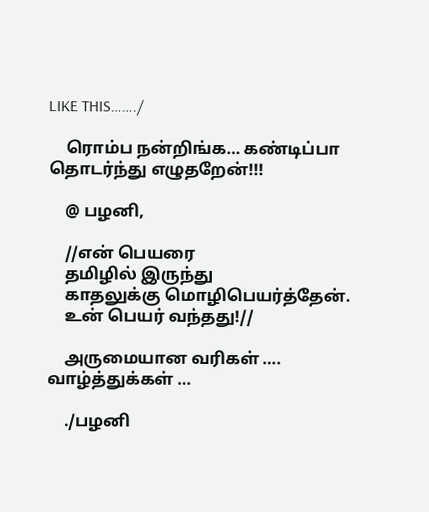LIKE THIS……./

    ரொம்ப நன்றிங்க… கண்டிப்பா தொடர்ந்து எழுதறேன்!!!

    @ பழனி,

    //என் பெயரை
    தமிழில் இருந்து
    காதலுக்கு மொழிபெயர்த்தேன்.
    உன் பெயர் வந்தது!//

    அருமையான வரிகள் …. வாழ்த்துக்கள் …

    ./பழனி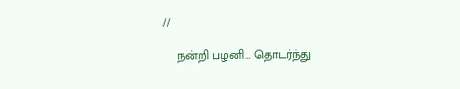//

    நன்றி பழனி… தொடர்ந்து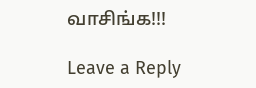வாசிங்க!!!

Leave a Reply